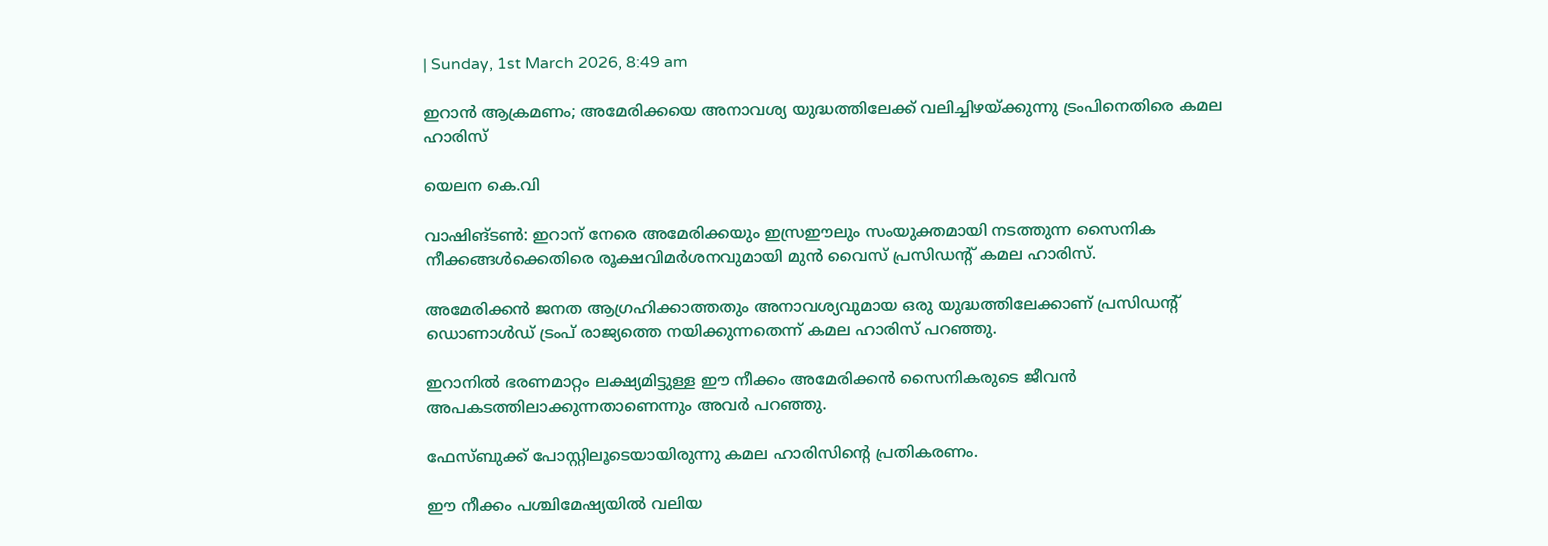| Sunday, 1st March 2026, 8:49 am

ഇറാന്‍ ആക്രമണം; അമേരിക്കയെ അനാവശ്യ യുദ്ധത്തിലേക്ക് വലിച്ചിഴയ്ക്കുന്നു ട്രംപിനെതിരെ കമല ഹാരിസ്

യെലന കെ.വി

വാഷിങ്ടണ്‍: ഇറാന് നേരെ അമേരിക്കയും ഇസ്രഈലും സംയുക്തമായി നടത്തുന്ന സൈനിക നീക്കങ്ങള്‍ക്കെതിരെ രൂക്ഷവിമര്‍ശനവുമായി മുന്‍ വൈസ് പ്രസിഡന്റ് കമല ഹാരിസ്.

അമേരിക്കന്‍ ജനത ആഗ്രഹിക്കാത്തതും അനാവശ്യവുമായ ഒരു യുദ്ധത്തിലേക്കാണ് പ്രസിഡന്റ് ഡൊണാള്‍ഡ് ട്രംപ് രാജ്യത്തെ നയിക്കുന്നതെന്ന് കമല ഹാരിസ് പറഞ്ഞു.

ഇറാനില്‍ ഭരണമാറ്റം ലക്ഷ്യമിട്ടുള്ള ഈ നീക്കം അമേരിക്കന്‍ സൈനികരുടെ ജീവന്‍ അപകടത്തിലാക്കുന്നതാണെന്നും അവര്‍ പറഞ്ഞു.

ഫേസ്ബുക്ക് പോസ്റ്റിലൂടെയായിരുന്നു കമല ഹാരിസിന്റെ പ്രതികരണം.

ഈ നീക്കം പശ്ചിമേഷ്യയില്‍ വലിയ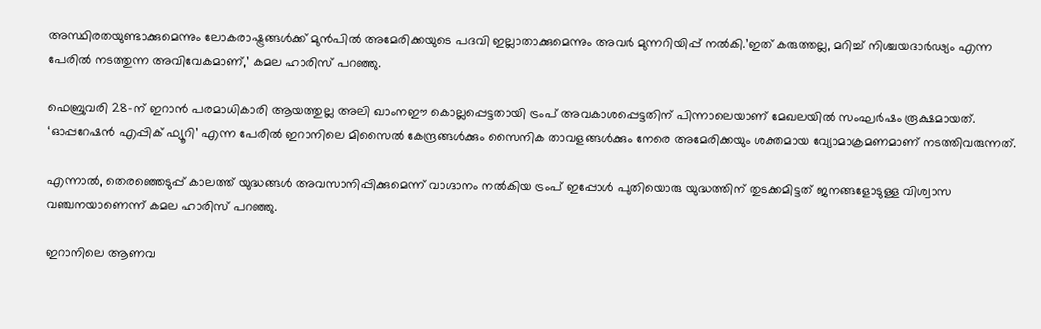അസ്ഥിരതയുണ്ടാക്കുമെന്നും ലോകരാഷ്ട്രങ്ങള്‍ക്ക് മുന്‍പില്‍ അമേരിക്കയുടെ പദവി ഇല്ലാതാക്കുമെന്നും അവര്‍ മുന്നറിയിപ്പ് നല്‍കി.’ഇത് കരുത്തല്ല, മറിച്ച് നിശ്ചയദാര്‍ഢ്യം എന്ന പേരില്‍ നടത്തുന്ന അവിവേകമാണ്,’ കമല ഹാരിസ് പറഞ്ഞു.

ഫെബ്രുവരി 28-ന് ഇറാന്‍ പരമാധികാരി ആയത്തുല്ല അലി ഖാംനഈ കൊല്ലപ്പെട്ടതായി ട്രംപ് അവകാശപ്പെട്ടതിന് പിന്നാലെയാണ് മേഖലയില്‍ സംഘര്‍ഷം രൂക്ഷമായത്. ‘ഓപ്പറേഷന്‍ എപ്പിക് ഫ്യൂറി’ എന്ന പേരില്‍ ഇറാനിലെ മിസൈല്‍ കേന്ദ്രങ്ങള്‍ക്കും സൈനിക താവളങ്ങള്‍ക്കും നേരെ അമേരിക്കയും ശക്തമായ വ്യോമാക്രമണമാണ് നടത്തിവരുന്നത്.

എന്നാല്‍, തെരഞ്ഞെടുപ്പ് കാലത്ത് യുദ്ധങ്ങള്‍ അവസാനിപ്പിക്കുമെന്ന് വാഗ്ദാനം നല്‍കിയ ട്രംപ് ഇപ്പോള്‍ പുതിയൊരു യുദ്ധത്തിന് തുടക്കമിട്ടത് ജനങ്ങളോടുള്ള വിശ്വാസ വഞ്ചനയാണെന്ന് കമല ഹാരിസ് പറഞ്ഞു.

ഇറാനിലെ ആണവ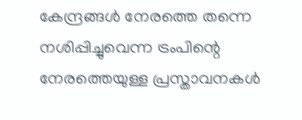കേന്ദ്രങ്ങള്‍ നേരത്തെ തന്നെ നശിപ്പിച്ചുവെന്ന ട്രംപിന്റെ നേരത്തെയുള്ള പ്രസ്താവനകള്‍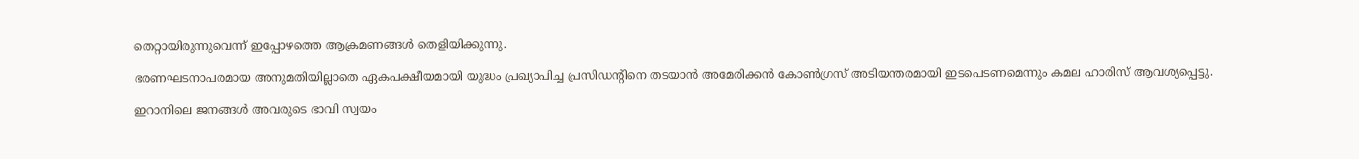തെറ്റായിരുന്നുവെന്ന് ഇപ്പോഴത്തെ ആക്രമണങ്ങള്‍ തെളിയിക്കുന്നു.

ഭരണഘടനാപരമായ അനുമതിയില്ലാതെ ഏകപക്ഷീയമായി യുദ്ധം പ്രഖ്യാപിച്ച പ്രസിഡന്റിനെ തടയാന്‍ അമേരിക്കന്‍ കോണ്‍ഗ്രസ് അടിയന്തരമായി ഇടപെടണമെന്നും കമല ഹാരിസ് ആവശ്യപ്പെട്ടു.

ഇറാനിലെ ജനങ്ങള്‍ അവരുടെ ഭാവി സ്വയം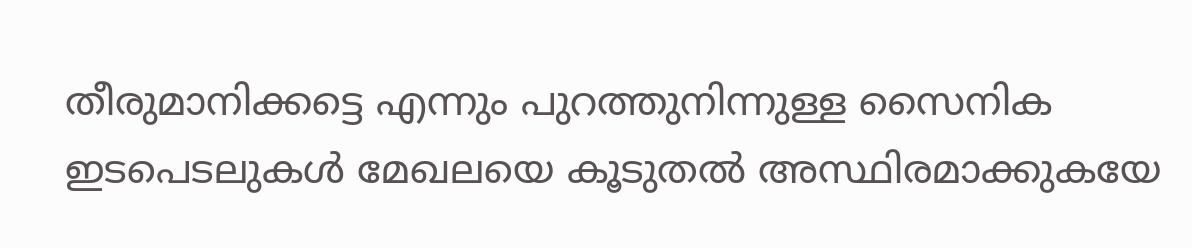തീരുമാനിക്കട്ടെ എന്നും പുറത്തുനിന്നുള്ള സൈനിക ഇടപെടലുകള്‍ മേഖലയെ കൂടുതല്‍ അസ്ഥിരമാക്കുകയേ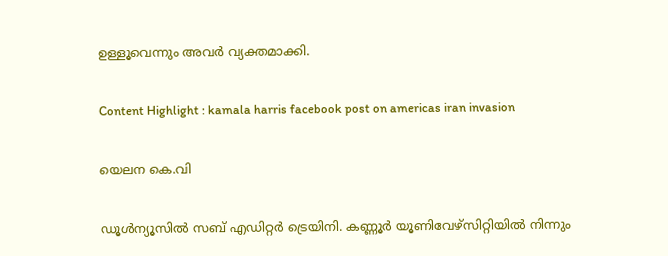ഉള്ളൂവെന്നും അവര്‍ വ്യക്തമാക്കി.

Content Highlight : kamala harris facebook post on americas iran invasion

യെലന കെ.വി

ഡൂള്‍ന്യൂസില്‍ സബ് എഡിറ്റര്‍ ട്രെയിനി. കണ്ണൂര്‍ യൂണിവേഴ്‌സിറ്റിയില്‍ നിന്നും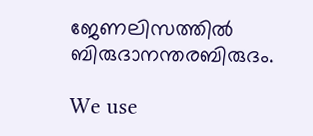ജേണലിസത്തില്‍ ബിരുദാനന്തരബിരുദം.

We use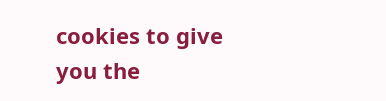cookies to give you the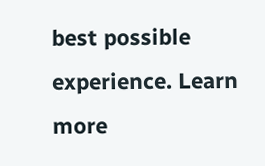best possible experience. Learn more